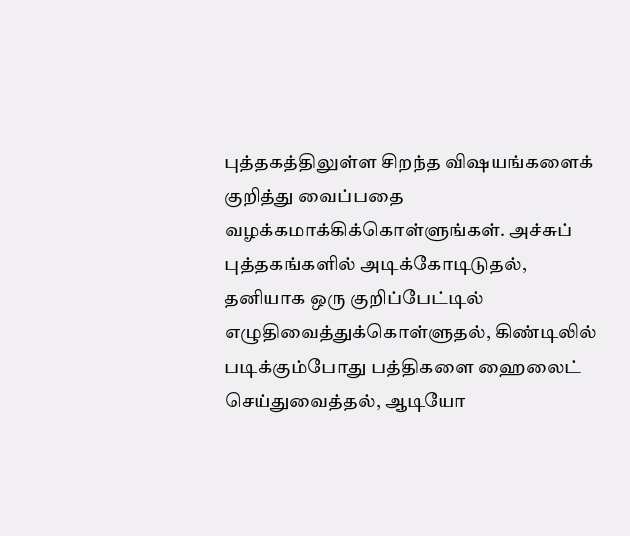புத்தகத்திலுள்ள சிறந்த விஷயங்களைக் குறித்து வைப்பதை வழக்கமாக்கிக்கொள்ளுங்கள். அச்சுப் புத்தகங்களில் அடிக்கோடிடுதல், தனியாக ஒரு குறிப்பேட்டில் எழுதிவைத்துக்கொள்ளுதல், கிண்டிலில் படிக்கும்போது பத்திகளை ஹைலைட் செய்துவைத்தல், ஆடியோ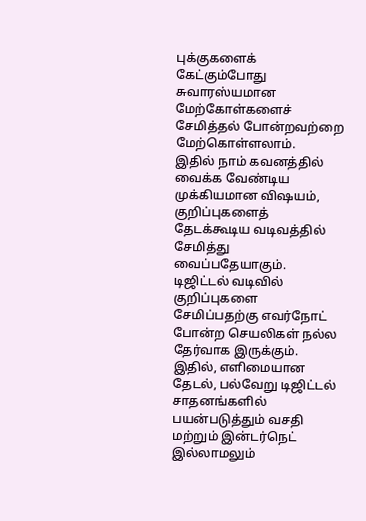புக்குகளைக் கேட்கும்போது சுவாரஸ்யமான மேற்கோள்களைச் சேமித்தல் போன்றவற்றை மேற்கொள்ளலாம்.
இதில் நாம் கவனத்தில் வைக்க வேண்டிய முக்கியமான விஷயம், குறிப்புகளைத் தேடக்கூடிய வடிவத்தில் சேமித்து வைப்பதேயாகும். டிஜிட்டல் வடிவில் குறிப்புகளை சேமிப்பதற்கு எவர்நோட் போன்ற செயலிகள் நல்ல தேர்வாக இருக்கும். இதில், எளிமையான தேடல், பல்வேறு டிஜிட்டல் சாதனங்களில் பயன்படுத்தும் வசதி மற்றும் இன்டர்நெட் இல்லாமலும்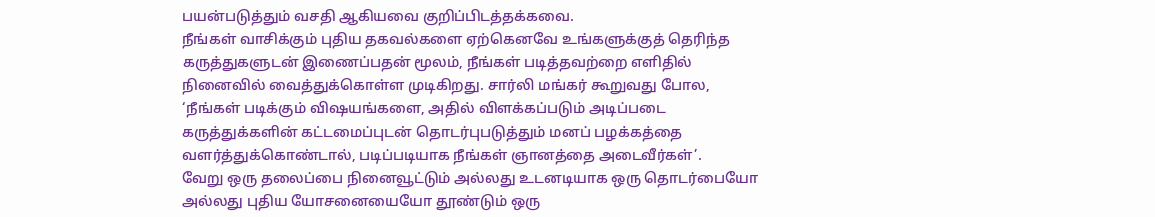பயன்படுத்தும் வசதி ஆகியவை குறிப்பிடத்தக்கவை.
நீங்கள் வாசிக்கும் புதிய தகவல்களை ஏற்கெனவே உங்களுக்குத் தெரிந்த கருத்துகளுடன் இணைப்பதன் மூலம், நீங்கள் படித்தவற்றை எளிதில் நினைவில் வைத்துக்கொள்ள முடிகிறது. சார்லி மங்கர் கூறுவது போல, ‘நீங்கள் படிக்கும் விஷயங்களை, அதில் விளக்கப்படும் அடிப்படை கருத்துக்களின் கட்டமைப்புடன் தொடர்புபடுத்தும் மனப் பழக்கத்தை வளர்த்துக்கொண்டால், படிப்படியாக நீங்கள் ஞானத்தை அடைவீர்கள்’.
வேறு ஒரு தலைப்பை நினைவூட்டும் அல்லது உடனடியாக ஒரு தொடர்பையோ அல்லது புதிய யோசனையையோ தூண்டும் ஒரு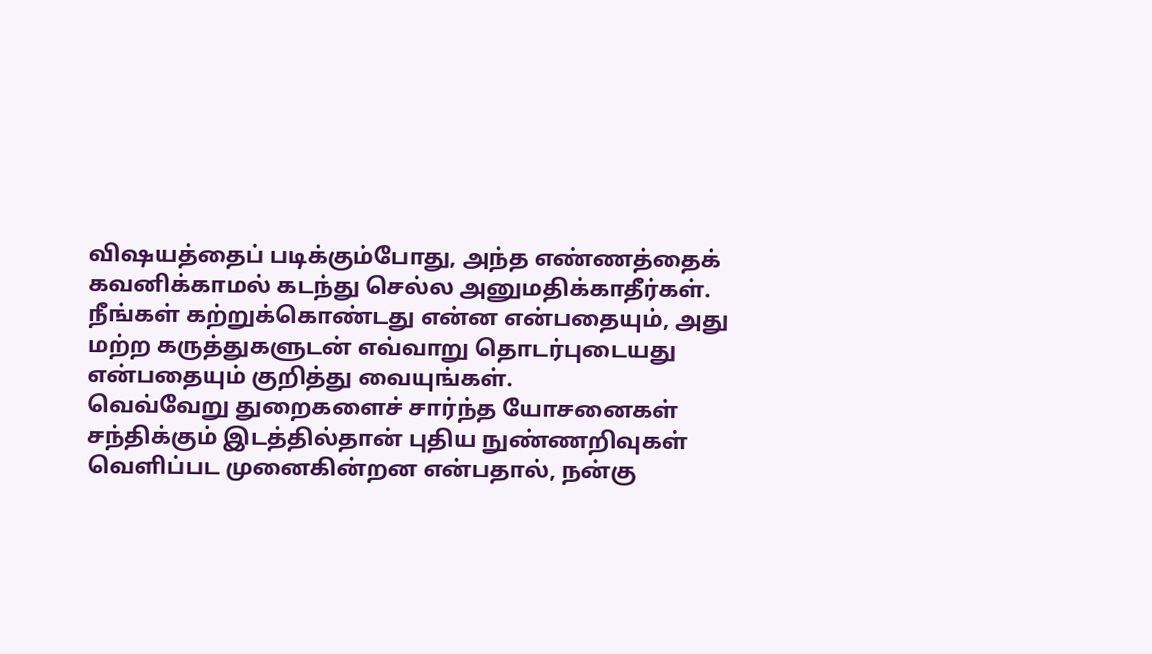விஷயத்தைப் படிக்கும்போது, அந்த எண்ணத்தைக் கவனிக்காமல் கடந்து செல்ல அனுமதிக்காதீர்கள். நீங்கள் கற்றுக்கொண்டது என்ன என்பதையும், அது மற்ற கருத்துகளுடன் எவ்வாறு தொடர்புடையது என்பதையும் குறித்து வையுங்கள்.
வெவ்வேறு துறைகளைச் சார்ந்த யோசனைகள் சந்திக்கும் இடத்தில்தான் புதிய நுண்ணறிவுகள் வெளிப்பட முனைகின்றன என்பதால், நன்கு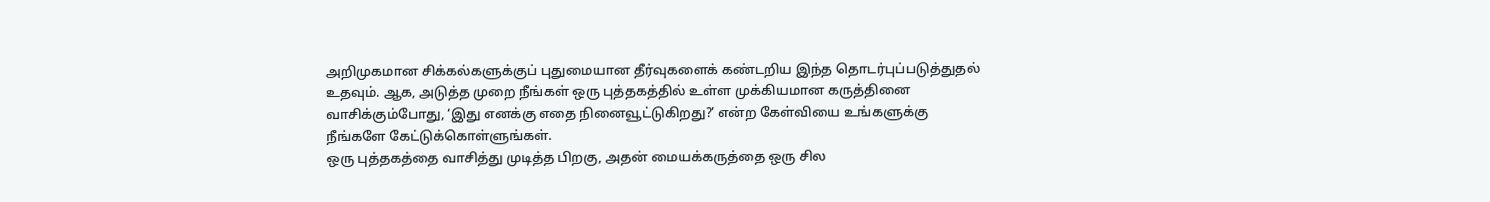அறிமுகமான சிக்கல்களுக்குப் புதுமையான தீர்வுகளைக் கண்டறிய இந்த தொடர்புப்படுத்துதல் உதவும். ஆக, அடுத்த முறை நீங்கள் ஒரு புத்தகத்தில் உள்ள முக்கியமான கருத்தினை வாசிக்கும்போது, ‘இது எனக்கு எதை நினைவூட்டுகிறது?’ என்ற கேள்வியை உங்களுக்கு நீங்களே கேட்டுக்கொள்ளுங்கள்.
ஒரு புத்தகத்தை வாசித்து முடித்த பிறகு, அதன் மையக்கருத்தை ஒரு சில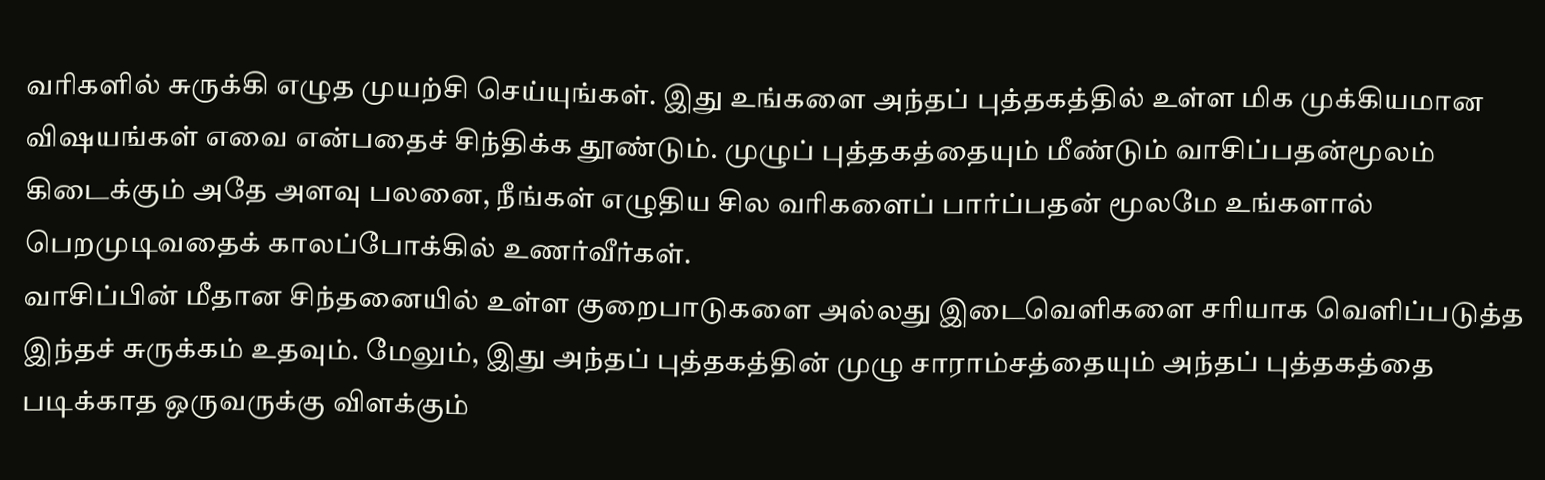வரிகளில் சுருக்கி எழுத முயற்சி செய்யுங்கள். இது உங்களை அந்தப் புத்தகத்தில் உள்ள மிக முக்கியமான விஷயங்கள் எவை என்பதைச் சிந்திக்க தூண்டும். முழுப் புத்தகத்தையும் மீண்டும் வாசிப்பதன்மூலம் கிடைக்கும் அதே அளவு பலனை, நீங்கள் எழுதிய சில வரிகளைப் பார்ப்பதன் மூலமே உங்களால் பெறமுடிவதைக் காலப்போக்கில் உணர்வீர்கள்.
வாசிப்பின் மீதான சிந்தனையில் உள்ள குறைபாடுகளை அல்லது இடைவெளிகளை சரியாக வெளிப்படுத்த இந்தச் சுருக்கம் உதவும். மேலும், இது அந்தப் புத்தகத்தின் முழு சாராம்சத்தையும் அந்தப் புத்தகத்தை படிக்காத ஒருவருக்கு விளக்கும்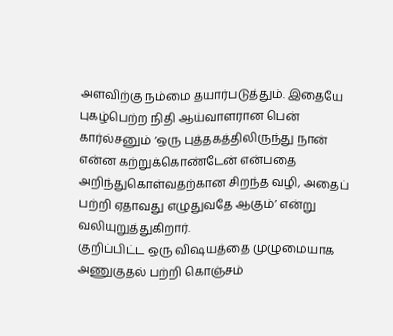அளவிற்கு நம்மை தயார்படுத்தும். இதையே புகழ்பெற்ற நிதி ஆய்வாளரான பென் கார்ல்சனும் ‘ஒரு புத்தகத்திலிருந்து நான் என்ன கற்றுக்கொண்டேன் என்பதை அறிந்துகொள்வதற்கான சிறந்த வழி, அதைப் பற்றி ஏதாவது எழுதுவதே ஆகும்’ என்று வலியுறுத்துகிறார்.
குறிப்பிட்ட ஒரு விஷயத்தை முழுமையாக அணுகுதல் பற்றி கொஞ்சம்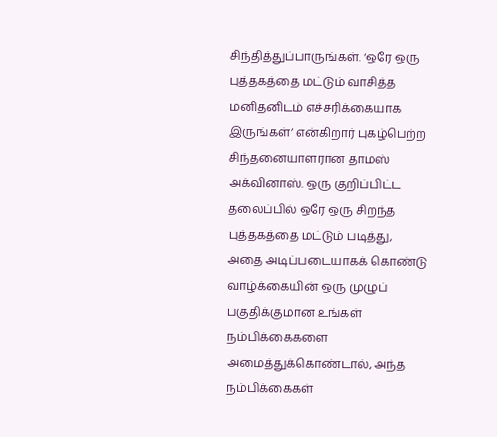சிந்தித்துப்பாருங்கள். ‘ஒரே ஒரு புத்தகத்தை மட்டும் வாசித்த மனிதனிடம் எச்சரிக்கையாக இருங்கள்’ என்கிறார் புகழ்பெற்ற சிந்தனையாளரான தாமஸ் அக்வினாஸ். ஒரு குறிப்பிட்ட தலைப்பில் ஒரே ஒரு சிறந்த புத்தகத்தை மட்டும் படித்து, அதை அடிப்படையாகக் கொண்டு வாழ்க்கையின் ஒரு முழுப் பகுதிக்குமான உங்கள் நம்பிக்கைகளை அமைத்துக்கொண்டால், அந்த நம்பிக்கைகள்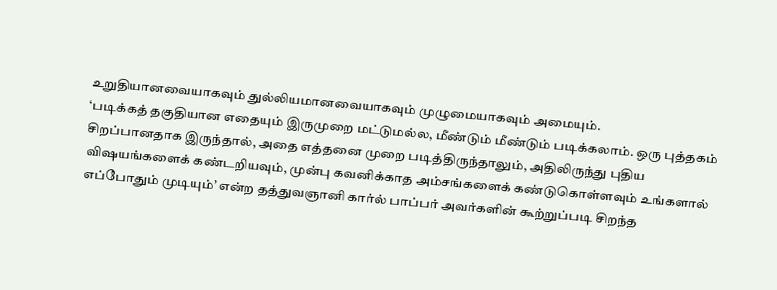உறுதியானவையாகவும் துல்லியமானவையாகவும் முழுமையாகவும் அமையும்.
‘படிக்கத் தகுதியான எதையும் இருமுறை மட்டுமல்ல, மீண்டும் மீண்டும் படிக்கலாம். ஒரு புத்தகம் சிறப்பானதாக இருந்தால், அதை எத்தனை முறை படித்திருந்தாலும், அதிலிருந்து புதிய விஷயங்களைக் கண்டறியவும், முன்பு கவனிக்காத அம்சங்களைக் கண்டுகொள்ளவும் உங்களால் எப்போதும் முடியும்’ என்ற தத்துவஞானி கார்ல் பாப்பர் அவர்களின் கூற்றுப்படி சிறந்த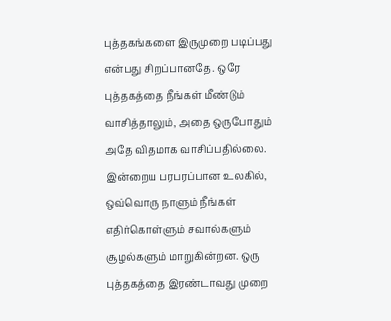புத்தகங்களை இருமுறை படிப்பது என்பது சிறப்பானதே. ஒரே புத்தகத்தை நீங்கள் மீண்டும் வாசித்தாலும், அதை ஒருபோதும் அதே விதமாக வாசிப்பதில்லை.
இன்றைய பரபரப்பான உலகில், ஒவ்வொரு நாளும் நீங்கள் எதிர்கொள்ளும் சவால்களும் சூழல்களும் மாறுகின்றன. ஒரு புத்தகத்தை இரண்டாவது முறை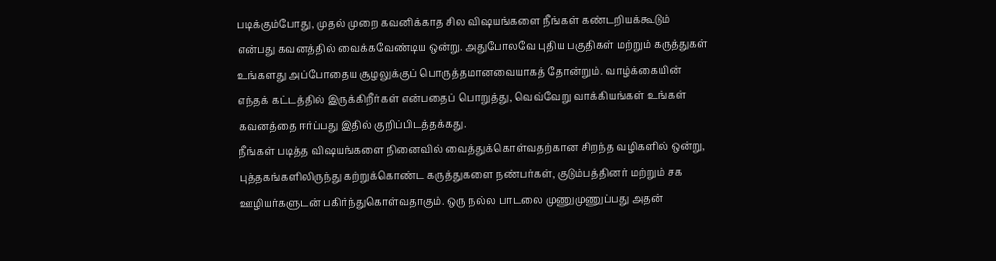படிக்கும்போது, முதல் முறை கவனிக்காத சில விஷயங்களை நீங்கள் கண்டறியக்கூடும் என்பது கவனத்தில் வைக்கவேண்டிய ஒன்று. அதுபோலவே புதிய பகுதிகள் மற்றும் கருத்துகள் உங்களது அப்போதைய சூழலுக்குப் பொருத்தமானவையாகத் தோன்றும். வாழ்க்கையின் எந்தக் கட்டத்தில் இருக்கிறீர்கள் என்பதைப் பொறுத்து, வெவ்வேறு வாக்கியங்கள் உங்கள் கவனத்தை ஈர்ப்பது இதில் குறிப்பிடத்தக்கது.
நீங்கள் படித்த விஷயங்களை நினைவில் வைத்துக்கொள்வதற்கான சிறந்த வழிகளில் ஒன்று, புத்தகங்களிலிருந்து கற்றுக்கொண்ட கருத்துகளை நண்பர்கள், குடும்பத்தினர் மற்றும் சக ஊழியர்களுடன் பகிர்ந்துகொள்வதாகும். ஒரு நல்ல பாடலை முணுமுணுப்பது அதன்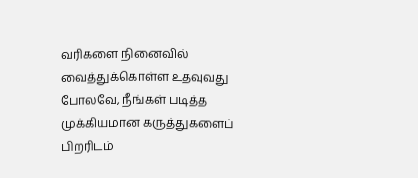வரிகளை நினைவில் வைத்துக்கொள்ள உதவுவது போலவே, நீங்கள் படித்த முக்கியமான கருத்துகளைப் பிறரிடம்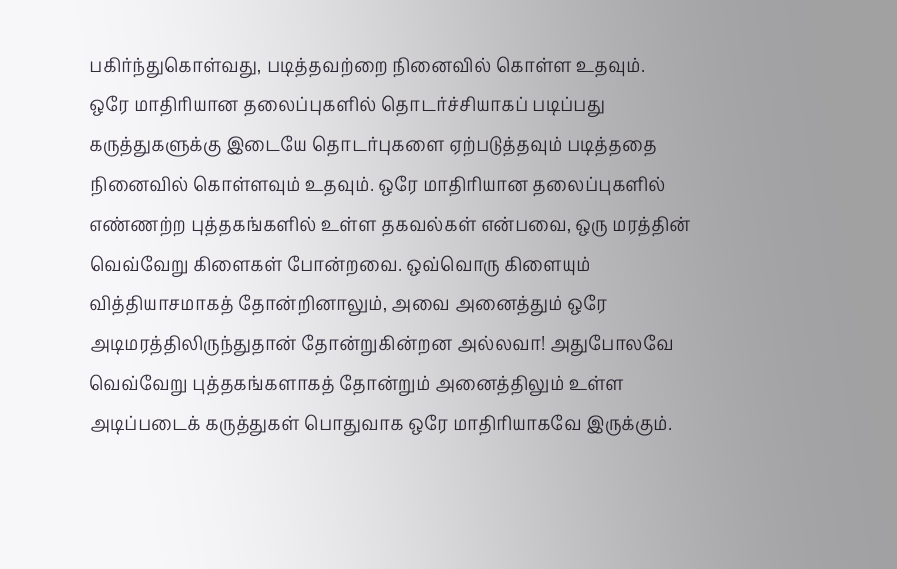பகிர்ந்துகொள்வது, படித்தவற்றை நினைவில் கொள்ள உதவும்.
ஒரே மாதிரியான தலைப்புகளில் தொடர்ச்சியாகப் படிப்பது கருத்துகளுக்கு இடையே தொடர்புகளை ஏற்படுத்தவும் படித்ததை நினைவில் கொள்ளவும் உதவும். ஒரே மாதிரியான தலைப்புகளில் எண்ணற்ற புத்தகங்களில் உள்ள தகவல்கள் என்பவை, ஒரு மரத்தின் வெவ்வேறு கிளைகள் போன்றவை. ஒவ்வொரு கிளையும் வித்தியாசமாகத் தோன்றினாலும், அவை அனைத்தும் ஒரே அடிமரத்திலிருந்துதான் தோன்றுகின்றன அல்லவா! அதுபோலவே வெவ்வேறு புத்தகங்களாகத் தோன்றும் அனைத்திலும் உள்ள அடிப்படைக் கருத்துகள் பொதுவாக ஒரே மாதிரியாகவே இருக்கும்.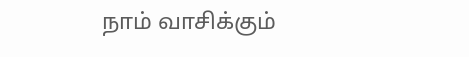நாம் வாசிக்கும்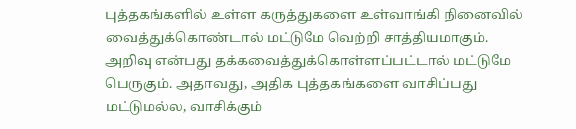புத்தகங்களில் உள்ள கருத்துகளை உள்வாங்கி நினைவில் வைத்துக்கொண்டால் மட்டுமே வெற்றி சாத்தியமாகும். அறிவு என்பது தக்கவைத்துக்கொள்ளப்பட்டால் மட்டுமே பெருகும். அதாவது, அதிக புத்தகங்களை வாசிப்பது மட்டுமல்ல, வாசிக்கும்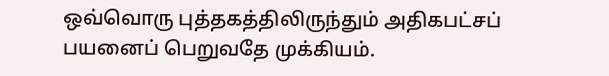ஒவ்வொரு புத்தகத்திலிருந்தும் அதிகபட்சப் பயனைப் பெறுவதே முக்கியம்.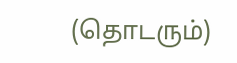(தொடரும்)